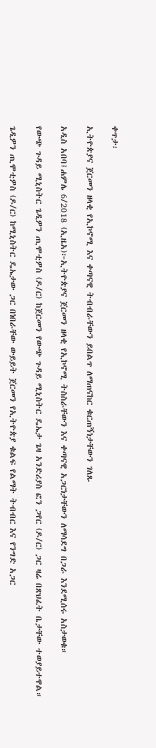ቀጥታ፡

ኢትዮጵያና ጀርመን ዘላቂ የኢኮኖሚ እና ቀጣናዊ ትብብራቸውን ይበልጥ ለማጠናከር ቁርጠኝነታቸውን ገለጹ

አዲስ አበባ፤ሐምሌ 6/2018 (ኢዜአ)፦ኢትዮጵያና ጀርመን ዘላቂ የኢኮኖሚ ትስስራቸውን እና ቀጣናዊ አጋርነታቸውን ለማሳደግ በጋራ እንደሚሰሩ አስታወቁ።

የውጭ ጉዳይ ሚኒስትር ጌዲዎን ጢሞቲዎስ (ዶ/ር) ከጀርመን የውጭ ጉዳይ ሚኒስትር ዴኤታ ጌዛ አንድሪያስ ፎን ጋየር (ዶ/ር) ጋር ዛሬ በጽህፈት ቤታቸው ተወያይተዋል።

ጌዲዎን ጢሞቲዎስ (ዶ/ር) ከሚኒስትር ዴኤታው ጋር በነበራቸው ውይይት ጀርመን የኢትዮጵያ ቁልፍ የልማት ትብብር እና የንግድ አጋር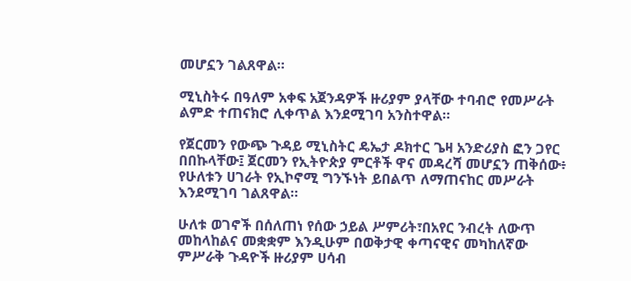መሆኗን ገልጸዋል።

ሚኒስትሩ በዓለም አቀፍ አጀንዳዎች ዙሪያም ያላቸው ተባብሮ የመሥራት ልምድ ተጠናክሮ ሊቀጥል እንደሚገባ አንስተዋል።

የጀርመን የውጭ ጉዳይ ሚኒስትር ዴኤታ ዶክተር ጌዛ አንድሪያስ ፎን ጋየር በበኩላቸው፤ ጀርመን የኢትዮጵያ ምርቶች ዋና መዳረሻ መሆኗን ጠቅሰው፥ የሁለቱን ሀገራት የኢኮኖሚ ግንኙነት ይበልጥ ለማጠናከር መሥራት እንደሚገባ ገልጸዋል።

ሁለቱ ወገኖች በሰለጠነ የሰው ኃይል ሥምሪት፣በአየር ንብረት ለውጥ መከላከልና መቋቋም እንዲሁም በወቅታዊ ቀጣናዊና መካከለኛው ምሥራቅ ጉዳዮች ዙሪያም ሀሳብ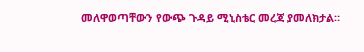መለዋወጣቸውን የውጭ ጉዳይ ሚኒስቴር መረጃ ያመለክታል።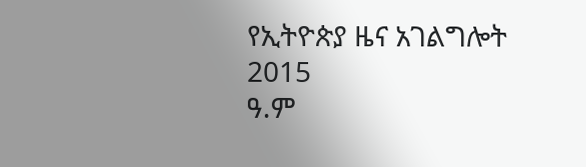የኢትዮጵያ ዜና አገልግሎት
2015
ዓ.ም